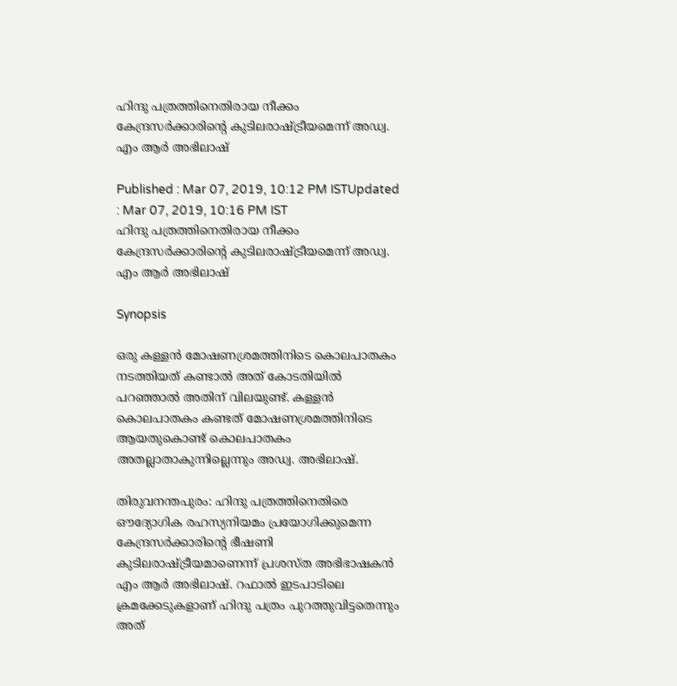ഹിന്ദു പത്രത്തിനെതിരായ നീക്കം കേന്ദ്രസർക്കാരിന്‍റെ കുടിലരാഷ്ട്രീയമെന്ന് അഡ്വ. എം ആർ അഭിലാഷ്

Published : Mar 07, 2019, 10:12 PM ISTUpdated : Mar 07, 2019, 10:16 PM IST
ഹിന്ദു പത്രത്തിനെതിരായ നീക്കം കേന്ദ്രസർക്കാരിന്‍റെ കുടിലരാഷ്ട്രീയമെന്ന് അഡ്വ. എം ആർ അഭിലാഷ്

Synopsis

ഒരു കള്ളൻ മോഷണശ്രമത്തിനിടെ കൊലപാതകം നടത്തിയത് കണ്ടാൽ അത് കോടതിയിൽ പറഞ്ഞാൽ അതിന് വിലയുണ്ട്. കള്ളൻ കൊലപാതകം കണ്ടത് മോഷണശ്രമത്തിനിടെ ആയതുകൊണ്ട് കൊലപാതകം അതല്ലാതാകുന്നില്ലെന്നും അഡ്വ. അഭിലാഷ്.

തിരുവനന്തപുരം: ഹിന്ദു പത്രത്തിനെതിരെ ഔദ്യോഗിക രഹസ്യനിയമം പ്രയോഗിക്കുമെന്ന കേന്ദ്രസർക്കാരിന്‍റെ ഭീഷണി കുടിലരാഷ്ട്രീയമാണെന്ന് പ്രശസ്ത അഭിഭാഷകൻ എം ആ‍ർ അഭിലാഷ്. റഫാൽ ഇടപാടിലെ ക്രമക്കേടുകളാണ് ഹിന്ദു പത്രം പുറത്തുവിട്ടതെന്നും അത്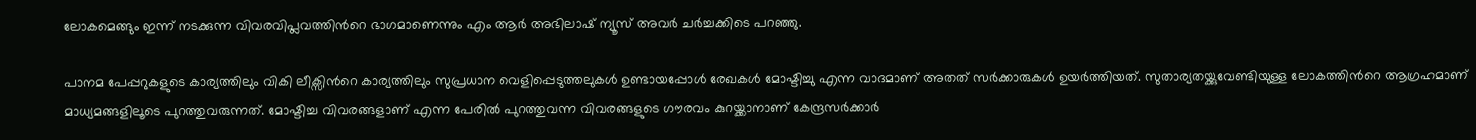ലോകമെങ്ങും ഇന്ന് നടക്കുന്ന വിവരവിപ്ലവത്തിന്‍റെ ഭാഗമാണെന്നും എം ആർ അഭിലാഷ് ന്യൂസ് അവർ ചർച്ചക്കിടെ പറഞ്ഞു.

പാനമ പേപ്പറുകളുടെ കാര്യത്തിലും വികി ലീക്സിന്‍റെ കാര്യത്തിലും സുപ്രധാന വെളിപ്പെടുത്തലുകൾ ഉണ്ടായപ്പോൾ രേഖകൾ മോഷ്ടിച്ചു എന്ന വാദമാണ് അതത് സർക്കാരുകൾ ഉയ‍ർത്തിയത്. സുതാര്യതയ്ക്കുവേണ്ടിയുള്ള ലോകത്തിന്‍റെ ആഗ്രഹമാണ് മാധ്യമങ്ങളിലൂടെ പുറത്തുവരുന്നത്. മോഷ്ടിച്ച വിവരങ്ങളാണ് എന്ന പേരിൽ പുറത്തുവന്ന വിവരങ്ങളുടെ ഗൗരവം കുറയ്ക്കാനാണ് കേന്ദ്രസർക്കാർ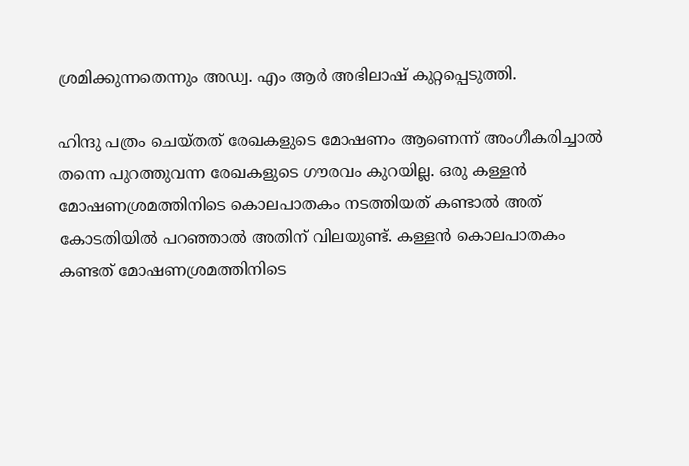ശ്രമിക്കുന്നതെന്നും അഡ്വ. എം ആർ അഭിലാഷ് കുറ്റപ്പെടുത്തി.

ഹിന്ദു പത്രം ചെയ്തത് രേഖകളുടെ മോഷണം ആണെന്ന് അംഗീകരിച്ചാൽ തന്നെ പുറത്തുവന്ന രേഖകളുടെ ഗൗരവം കുറയില്ല. ഒരു കള്ളൻ മോഷണശ്രമത്തിനിടെ കൊലപാതകം നടത്തിയത് കണ്ടാൽ അത് കോടതിയിൽ പറഞ്ഞാൽ അതിന് വിലയുണ്ട്. കള്ളൻ കൊലപാതകം കണ്ടത് മോഷണശ്രമത്തിനിടെ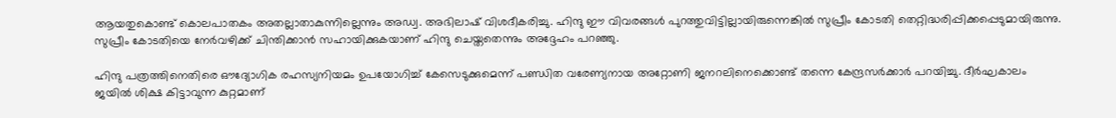ആയതുകൊണ്ട് കൊലപാതകം അതല്ലാതാകുന്നില്ലെന്നും അഡ്വ. അഭിലാഷ് വിശദീകരിച്ചു. ഹിന്ദു ഈ വിവരങ്ങൾ പുറത്തുവിട്ടില്ലായിരുന്നെങ്കിൽ സുപ്രീം കോടതി തെറ്റിദ്ധരിപ്പിക്കപ്പെടുമായിരുന്നു. സുപ്രീം കോടതിയെ നേർവഴിക്ക് ചിന്തിക്കാൻ സഹായിക്കുകയാണ് ഹിന്ദു ചെയ്തതെന്നും അദ്ദേഹം പറഞ്ഞു.

ഹിന്ദു പത്രത്തിനെതിരെ ഔദ്യോഗിക രഹസ്യനിയമം ഉപയോഗിച്ച് കേസെടുക്കുമെന്ന് പണ്ഡിത വരേണ്യനായ അറ്റോണി ജനറലിനെക്കൊണ്ട് തന്നെ കേന്ദ്രസർക്കാർ പറയിച്ചു. ദീർഘകാലം ജയിൽ ശിക്ഷ കിട്ടാവുന്ന കുറ്റമാണ്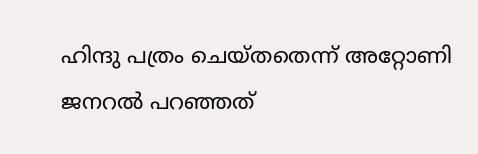ഹിന്ദു പത്രം ചെയ്തതെന്ന് അറ്റോണി ജനറൽ പറഞ്ഞത്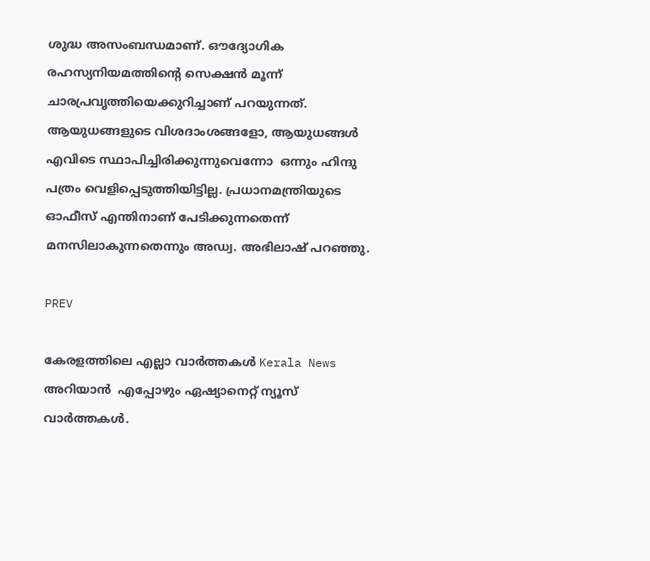ശുദ്ധ അസംബന്ധമാണ്. ഔദ്യോഗിക രഹസ്യനിയമത്തിന്‍റെ സെക്ഷൻ മൂന്ന് ചാരപ്രവൃത്തിയെക്കുറിച്ചാണ് പറയുന്നത്. ആയുധങ്ങളുടെ വിശദാംശങ്ങളോ, ആയുധങ്ങൾ എവിടെ സ്ഥാപിച്ചിരിക്കുന്നുവെന്നോ  ഒന്നും ഹിന്ദു പത്രം വെളിപ്പെടുത്തിയിട്ടില്ല. പ്രധാനമന്ത്രിയുടെ ഓഫീസ് എന്തിനാണ് പേടിക്കുന്നതെന്ന് മനസിലാകുന്നതെന്നും അഡ്വ. അഭിലാഷ് പറ‌ഞ്ഞു.

PREV

കേരളത്തിലെ എല്ലാ വാർത്തകൾ Kerala News അറിയാൻ  എപ്പോഴും ഏഷ്യാനെറ്റ് ന്യൂസ് വാർത്തകൾ.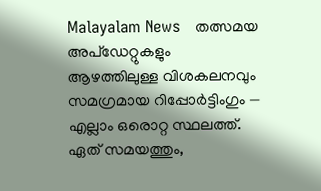Malayalam News   തത്സമയ അപ്‌ഡേറ്റുകളും ആഴത്തിലുള്ള വിശകലനവും സമഗ്രമായ റിപ്പോർട്ടിംഗും — എല്ലാം ഒരൊറ്റ സ്ഥലത്ത്. ഏത് സമയത്തും,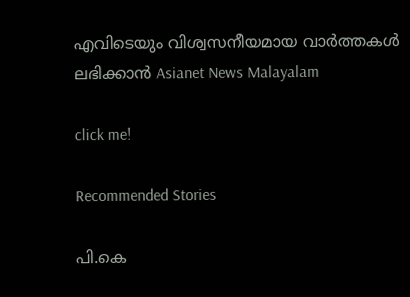എവിടെയും വിശ്വസനീയമായ വാർത്തകൾ ലഭിക്കാൻ Asianet News Malayalam

click me!

Recommended Stories

പി.കെ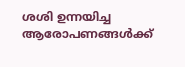ശശി ഉന്നയിച്ച ആരോപണങ്ങൾക്ക്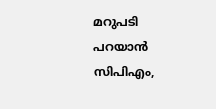മറുപടി പറയാൻ സിപിഎം,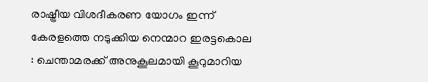രാഷ്ട്രീയ വിശദീകരണ യോഗം ഇന്ന്
കേരളത്തെ നടുക്കിയ നെന്മാറ ഇരട്ടകൊല : ചെന്താമരക്ക് അനുകൂലമായി കൂറുമാറിയ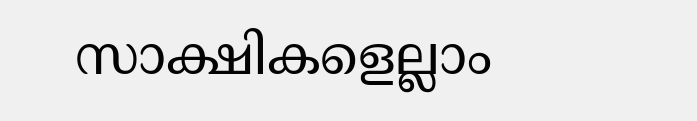സാക്ഷികളെല്ലാം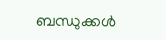ബന്ധുക്കൾ